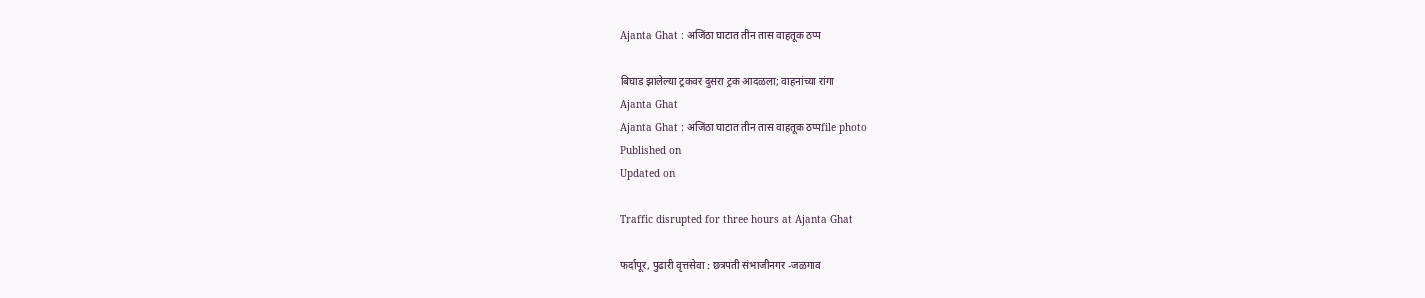Ajanta Ghat : अजिंठा घाटात तीन तास वाहतूक ठप्प

बिघाड झालेल्या ट्रकवर दुसरा ट्रक आदळला; वाहनांच्या रांगा
Ajanta Ghat
Ajanta Ghat : अजिंठा घाटात तीन तास वाहतूक ठप्पfile photo
Published on
Updated on

Traffic disrupted for three hours at Ajanta Ghat

फर्दापूर, पुढारी वृत्तसेवा : छत्रपती संभाजीनगर -जळगाव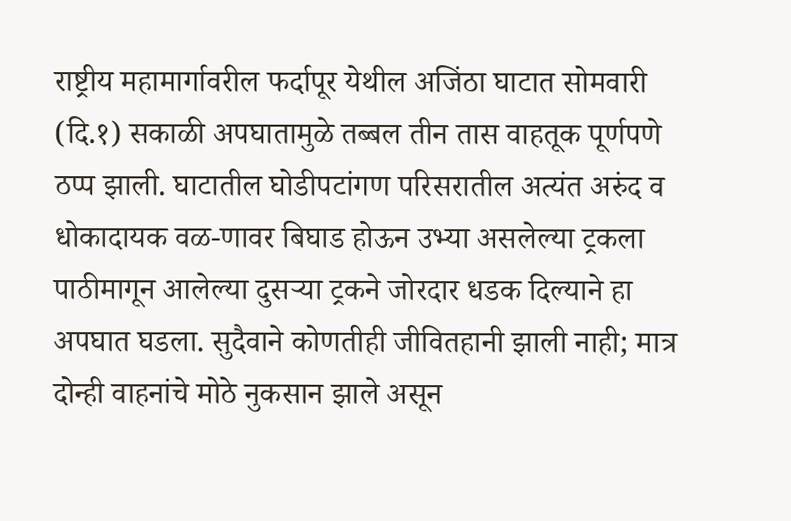राष्ट्रीय महामार्गावरील फर्दापूर येथील अजिंठा घाटात सोमवारी (दि.१) सकाळी अपघातामुळे तब्बल तीन तास वाहतूक पूर्णपणे ठप्प झाली. घाटातील घोडीपटांगण परिसरातील अत्यंत अरुंद व धोकादायक वळ-णावर बिघाड होऊन उभ्या असलेल्या ट्रकला पाठीमागून आलेल्या दुसऱ्या ट्रकने जोरदार धडक दिल्याने हा अपघात घडला. सुदैवाने कोणतीही जीवितहानी झाली नाही; मात्र दोन्ही वाहनांचे मोठे नुकसान झाले असून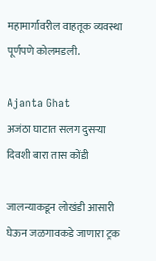महामार्गावरील वाहतूक व्यवस्था पूर्णपणे कोलमडली.

Ajanta Ghat
अजंठा घाटात सलग दुसऱ्या दिवशी बारा तास कोंडी

जालन्याकडून लोखंडी आसारी घेऊन जळगावकडे जाणारा ट्रक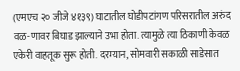(एमएच २० जीजे ४१३९) घाटातील घोडीपटांगण परिसरातील अरुंद वळ-णावर बिघाड झाल्याने उभा होता. त्यामुळे त्या ठिकाणी केवळ एकेरी वाहतूक सुरू होती. दरम्यान, सोमवारी सकाळी साडेसात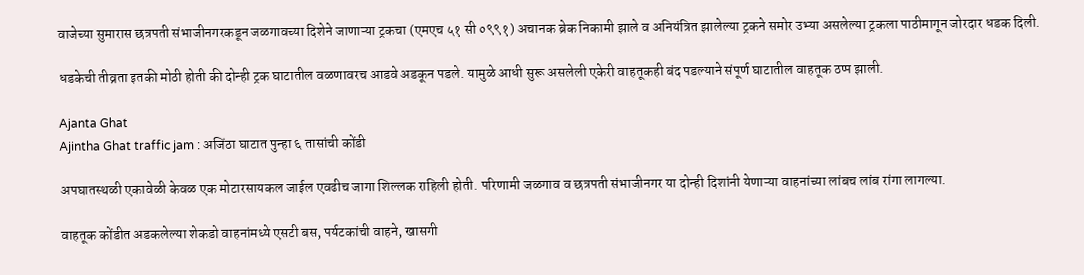वाजेच्या सुमारास छत्रपती संभाजीनगरकडून जळगावच्या दिशेने जाणाऱ्या ट्रकचा (एमएच ५१ सी ०९९१) अचानक ब्रेक निकामी झाले व अनियंत्रित झालेल्या ट्रकने समोर उभ्या असलेल्या ट्रकला पाठीमागून जोरदार धडक दिली.

धडकेची तीव्रता इतकी मोठी होती की दोन्ही ट्रक घाटातील वळणावरच आडवे अडकून पडले. यामुळे आधी सुरू असलेली एकेरी वाहतूकही बंद पडल्याने संपूर्ण घाटातील वाहतूक ठप्प झाली.

Ajanta Ghat
Ajintha Ghat traffic jam : अजिंठा घाटात पुन्हा ६ तासांची कोंडी

अपघातस्थळी एकावेळी केवळ एक मोटारसायकल जाईल एवढीच जागा शिल्लक राहिली होती. परिणामी जळगाव व छत्रपती संभाजीनगर या दोन्ही दिशांनी येणाऱ्या वाहनांच्या लांबच लांब रांगा लागल्या.

वाहतूक कोंडीत अडकलेल्या शेकडो वाहनांमध्ये एसटी बस, पर्यटकांची वाहने, खासगी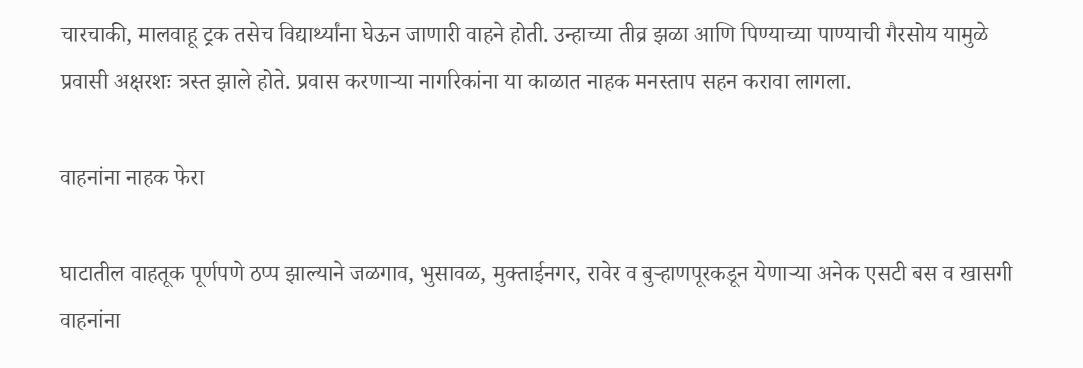चारचाकी, मालवाहू ट्रक तसेच विद्यार्थ्यांना घेऊन जाणारी वाहने होती. उन्हाच्या तीव्र झळा आणि पिण्याच्या पाण्याची गैरसोय यामुळे प्रवासी अक्षरशः त्रस्त झाले होते. प्रवास करणाऱ्या नागरिकांना या काळात नाहक मनस्ताप सहन करावा लागला.

वाहनांना नाहक फेरा

घाटातील वाहतूक पूर्णपणे ठप्प झाल्याने जळगाव, भुसावळ, मुक्ताईनगर, रावेर व बुऱ्हाणपूरकडून येणाऱ्या अनेक एसटी बस व खासगी वाहनांना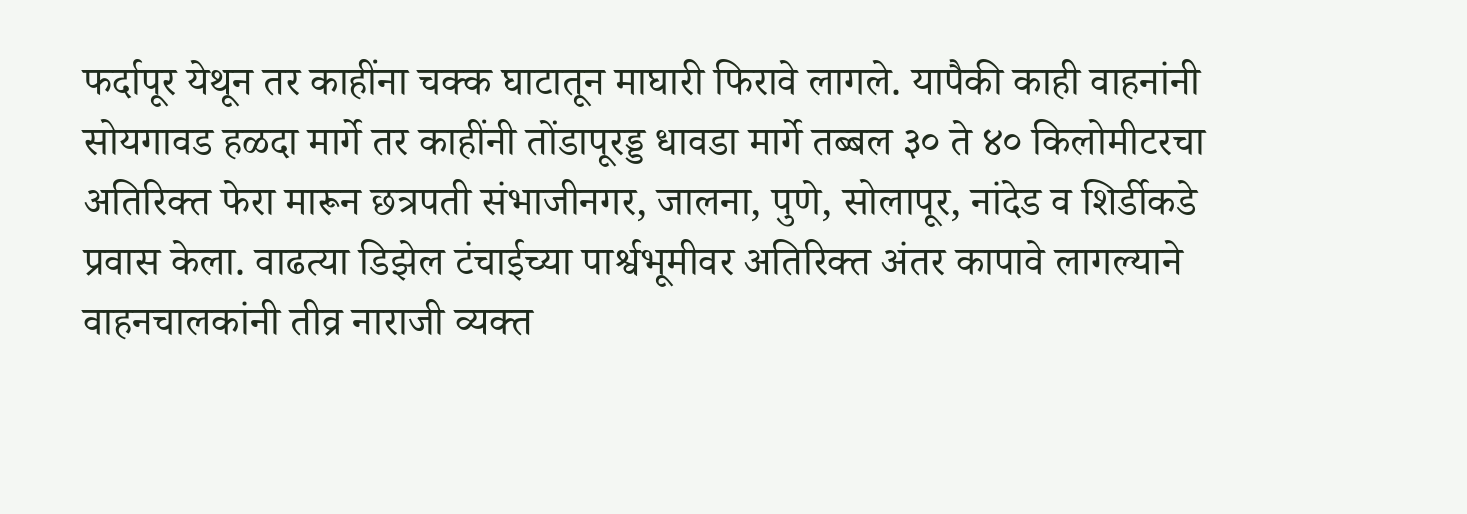फर्दापूर येथून तर काहींना चक्क घाटातून माघारी फिरावे लागले. यापैकी काही वाहनांनी सोयगावड हळदा मार्गे तर काहींनी तोंडापूरड्ड धावडा मार्गे तब्बल ३० ते ४० किलोमीटरचा अतिरिक्त फेरा मारून छत्रपती संभाजीनगर, जालना, पुणे, सोलापूर, नांदेड व शिर्डीकडे प्रवास केला. वाढत्या डिझेल टंचाईच्या पार्श्वभूमीवर अतिरिक्त अंतर कापावे लागल्याने वाहनचालकांनी तीव्र नाराजी व्यक्त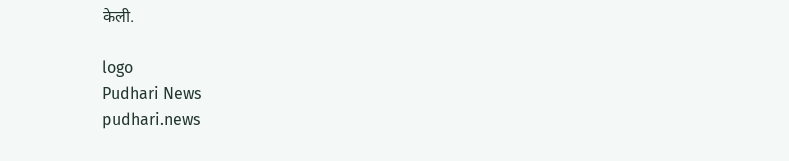केली.

logo
Pudhari News
pudhari.news